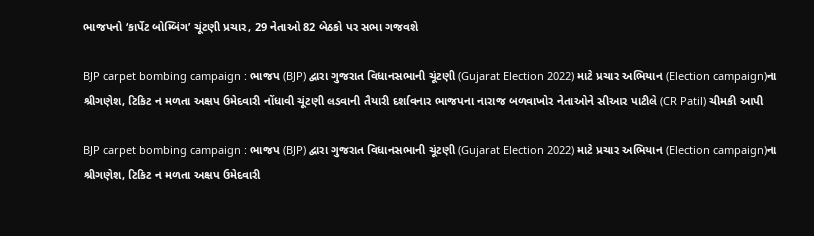ભાજપનો ‘કાર્પેટ બોમ્બિંગ’ ચૂંટણી પ્રચાર, 29 નેતાઓ 82 બેઠકો પર સભા ગજવશે

BJP carpet bombing campaign : ભાજપ (BJP) દ્વારા ગુજરાત વિધાનસભાની ચૂંટણી (Gujarat Election 2022) માટે પ્રચાર અભિયાન (Election campaign)ના શ્રીગણેશ, ટિકિટ ન મળતા અક્ષપ ઉમેદવારી નોંધાવી ચૂંટણી લડવાની તૈયારી દર્શાવનાર ભાજપના નારાજ બળવાખોર નેતાઓને સીઆર પાટીલે (CR Patil) ચીમકી આપી

BJP carpet bombing campaign : ભાજપ (BJP) દ્વારા ગુજરાત વિધાનસભાની ચૂંટણી (Gujarat Election 2022) માટે પ્રચાર અભિયાન (Election campaign)ના શ્રીગણેશ, ટિકિટ ન મળતા અક્ષપ ઉમેદવારી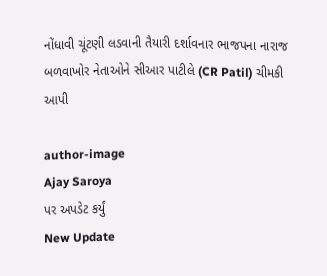નોંધાવી ચૂંટણી લડવાની તૈયારી દર્શાવનાર ભાજપના નારાજ બળવાખોર નેતાઓને સીઆર પાટીલે (CR Patil) ચીમકી આપી

author-image
Ajay Saroya
પર અપડેટ કર્યું
New Update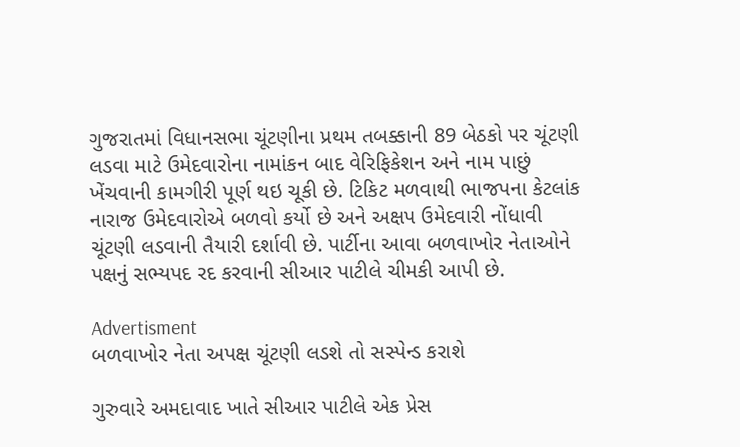ગુજરાતમાં વિધાનસભા ચૂંટણીના પ્રથમ તબક્કાની 89 બેઠકો પર ચૂંટણી લડવા માટે ઉમેદવારોના નામાંકન બાદ વેરિફિકેશન અને નામ પાછું ખેંચવાની કામગીરી પૂર્ણ થઇ ચૂકી છે. ટિકિટ મળવાથી ભાજપના કેટલાંક નારાજ ઉમેદવારોએ બળવો કર્યો છે અને અક્ષપ ઉમેદવારી નોંધાવી ચૂંટણી લડવાની તૈયારી દર્શાવી છે. પાર્ટીના આવા બળવાખોર નેતાઓને પક્ષનું સભ્યપદ રદ કરવાની સીઆર પાટીલે ચીમકી આપી છે.

Advertisment
બળવાખોર નેતા અપક્ષ ચૂંટણી લડશે તો સસ્પેન્ડ કરાશે

ગુરુવારે અમદાવાદ ખાતે સીઆર પાટીલે એક પ્રેસ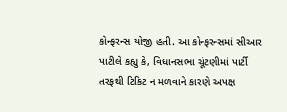કોન્ફરન્સ યોજી હતી. આ કોન્ફરન્સમાં સીઆર પાટીલે કહ્યુ કે, વિધાનસભા ચૂંટણીમાં પાર્ટી તરફથી ટિકિટ ન મળવાને કારણે અપક્ષ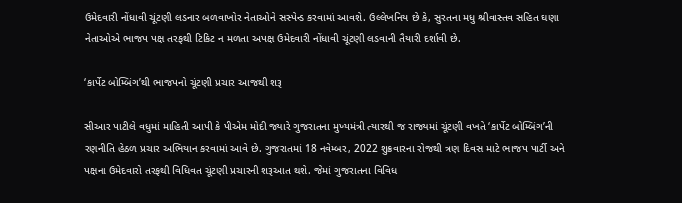ઉમેદવારી નોંધાવી ચૂંટણી લડનાર બળવાખોર નેતાઓને સસ્પેન્ડ કરવામાં આવશે. ઉલ્લેખનિય છે કે, સુરતના મધુ શ્રીવાસ્તવ સહિત ઘણા નેતાઓએ ભાજપ પક્ષ તરફથી ટિકિટ ન મળતા અપક્ષ ઉમેદવારી નોંધાવી ચૂંટણી લડવાની તૈયારી દર્શાવી છે.

‘કાર્પેટ બોમ્બિંગ’થી ભાજપનો ચૂંટણી પ્રચાર આજથી શરૂ

સીઆર પાટીલે વધુમાં માહિતી આપી કે પીએમ મોદી જ્યારે ગુજરાતના મુખ્યમંત્રી ત્યારથી જ રાજ્યમાં ચૂંટણી વખતે ‘કાર્પેટ બોમ્બિંગ’ની રણનીતિ હેઠળ પ્રચાર અભિયાન કરવામાં આવે છે. ગુજરાતમાં 18 નવેમ્બર, 2022 શુક્રવારના રોજથી ત્રણ દિવસ માટે ભાજપ પાર્ટી અને પક્ષના ઉમેદવારો તરફથી વિધિવત ચૂંટણી પ્રચારની શરૂઆત થશે. જેમાં ગુજરાતના વિવિધ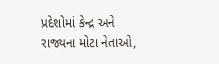પ્રદેશોમાં કેન્દ્ર અને રાજ્યના મોટા નેતાઓ,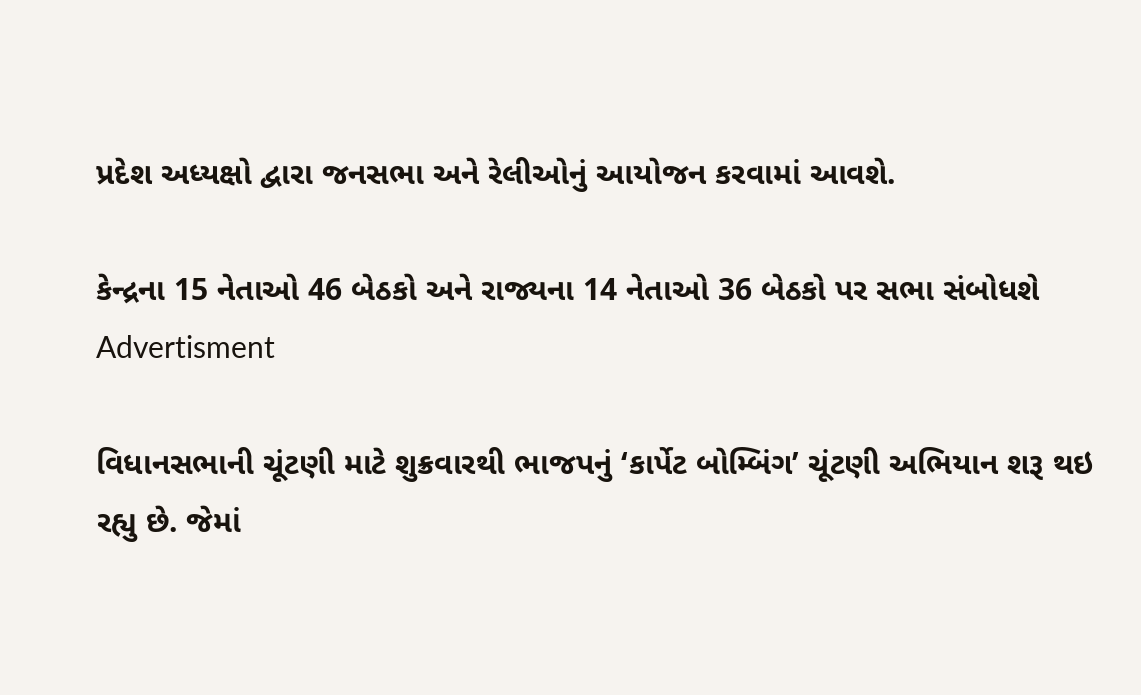પ્રદેશ અધ્યક્ષો દ્વારા જનસભા અને રેલીઓનું આયોજન કરવામાં આવશે.

કેન્દ્રના 15 નેતાઓ 46 બેઠકો અને રાજ્યના 14 નેતાઓ 36 બેઠકો પર સભા સંબોધશે
Advertisment

વિધાનસભાની ચૂંટણી માટે શુક્રવારથી ભાજપનું ‘કાર્પેટ બોમ્બિંગ’ ચૂંટણી અભિયાન શરૂ થઇ રહ્યુ છે. જેમાં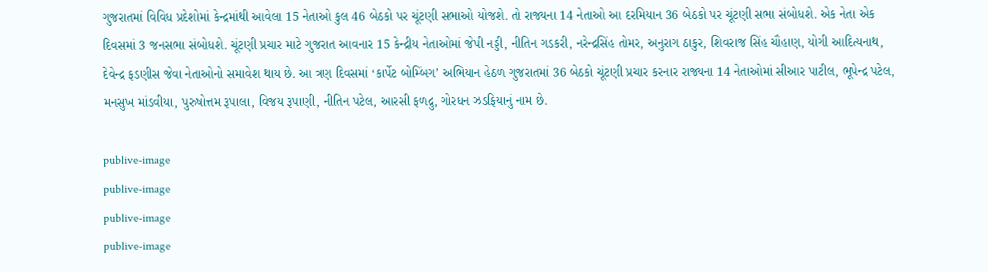ગુજરાતમાં વિવિધ પ્રદેશોમાં કેન્દ્રમાંથી આવેલા 15 નેતાઓ કુલ 46 બેઠકો પર ચૂંટણી સભાઓ યોજશે. તો રાજ્યના 14 નેતાઓ આ દરમિયાન 36 બેઠકો પર ચૂંટણી સભા સંબોધશે. એક નેતા એક દિવસમાં 3 જનસભા સંબોધશે. ચૂંટણી પ્રચાર માટે ગુજરાત આવનાર 15 કેન્દ્રીય નેતાઓમાં જેપી નડ્ડી, નીતિન ગડકરી, નરેન્દ્રસિંહ તોમર, અનુરાગ ઠાકુર, શિવરાજ સિંહ ચૌહાણ, યોગી આદિત્યનાથ, દેવેન્દ્ર ફડણીસ જેવા નેતાઓનો સમાવેશ થાય છે. આ ત્રણ દિવસમાં ‘કાર્પેટ બોમ્બિંગ’ અભિયાન હેઠળ ગુજરાતમાં 36 બેઠકો ચૂંટણી પ્રચાર કરનાર રાજ્યના 14 નેતાઓમાં સીઆર પાટીલ, ભૂપેન્દ્ર પટેલ, મનસુખ માંડવીયા, પુરુષોત્તમ રૂપાલા, વિજય રૂપાણી, નીતિન પટેલ, આરસી ફળદ્રુ, ગોરધન ઝડફિયાનું નામ છે.

publive-image
publive-image
publive-image
publive-image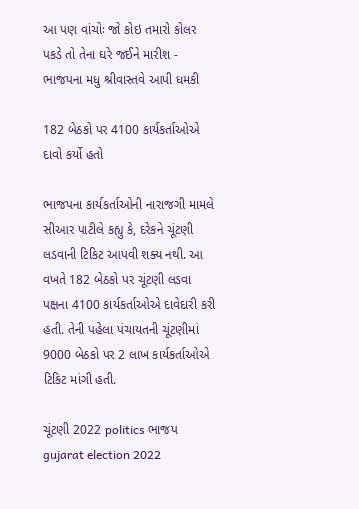આ પણ વાંચોઃ જો કોઇ તમારો કોલર પકડે તો તેના ઘરે જઈને મારીશ - ભાજપના મધુ શ્રીવાસ્તવે આપી ધમકી

182 બેઠકો પર 4100 કાર્યકર્તાઓએ દાવો કર્યો હતો

ભાજપના કાર્યકર્તાઓની નારાજગી મામલે સીઆર પાટીલે કહ્યુ કે, દરેકને ચૂંટણી લડવાની ટિકિટ આપવી શક્ય નથી. આ વખતે 182 બેઠકો પર ચૂંટણી લડવા પક્ષના 4100 કાર્યકર્તાઓએ દાવેદારી કરી હતી. તેની પહેલા પંચાયતની ચૂંટણીમાં 9000 બેઠકો પર 2 લાખ કાર્યકર્તાઓએ ટિકિટ માંગી હતી.

ચૂંટણી 2022 politics ભાજપ gujarat election 2022